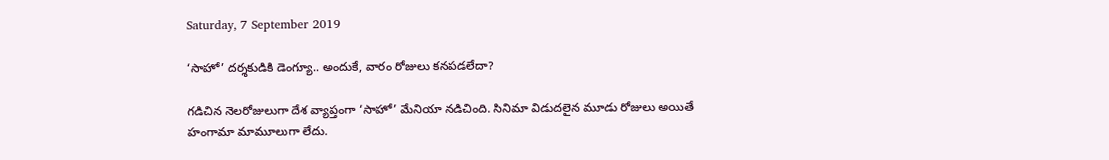Saturday, 7 September 2019

‘సాహో’ దర్శకుడికి డెంగ్యూ.. అందుకే, వారం రోజులు కనపడలేదా?

గడిచిన నెలరోజులుగా దేశ వ్యాప్తంగా ‘సాహో’ మేనియా నడిచింది. సినిమా విడుదలైన మూడు రోజులు అయితే హంగామా మామూలుగా లేదు.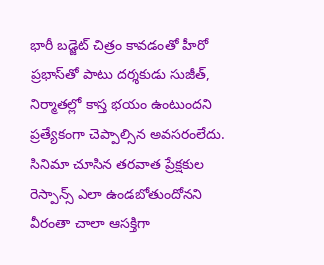భారీ బడ్జెట్ చిత్రం కావడంతో హీరో ప్రభాస్‌తో పాటు దర్శకుడు సుజీత్, నిర్మాతల్లో కాస్త భయం ఉంటుందని ప్రత్యేకంగా చెప్పాల్సిన అవసరంలేదు. సినిమా చూసిన తరవాత ప్రేక్షకుల రెస్పాన్స్ ఎలా ఉండబోతుందోనని వీరంతా చాలా ఆసక్తిగా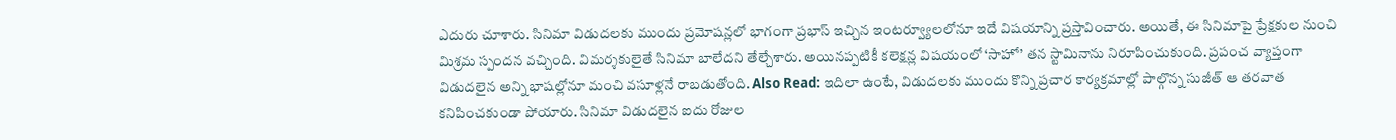ఎదురు చూశారు. సినిమా విడుదలకు ముందు ప్రమోషన్లలో భాగంగా ప్రభాస్ ఇచ్చిన ఇంటర్వ్యూలలోనూ ఇదే విషయాన్ని ప్రస్తావించారు. అయితే, ఈ సినిమాపై ప్రేక్షకుల నుంచి మిశ్రమ స్పందన వచ్చింది. విమర్శకులైతే సినిమా బాలేదని తేల్చేశారు. అయినప్పటికీ కలెక్షన్ల విషయంలో ‘సాహో’ తన స్టామినాను నిరూపించుకుంది. ప్రపంచ వ్యాప్తంగా విడుదలైన అన్ని భాషల్లోనూ మంచి వసూళ్లనే రాబడుతోంది. Also Read: ఇదిలా ఉంటే, విడుదలకు ముందు కొన్ని ప్రచార కార్యక్రమాల్లో పాల్గొన్న సుజీత్ ఆ తరవాత కనిపించకుండా పోయారు. సినిమా విడుదలైన ఐదు రోజుల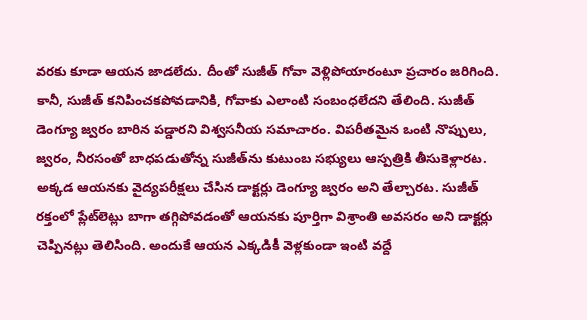వరకు కూడా ఆయన జాడలేదు. దీంతో సుజీత్ గోవా వెళ్లిపోయారంటూ ప్రచారం జరిగింది. కానీ, సుజీత్ కనిపించకపోవడానికి, గోవాకు ఎలాంటి సంబంధలేదని తేలింది. సుజీత్ డెంగ్యూ జ్వరం బారిన పడ్డారని విశ్వసనీయ సమాచారం. విపరీతమైన ఒంటి నొప్పులు, జ్వరం, నీరసంతో బాధపడుతోన్న సుజీత్‌ను కుటుంబ సభ్యులు ఆస్పత్రికి తీసుకెళ్లారట. అక్కడ ఆయనకు వైద్యపరీక్షలు చేసిన డాక్టర్లు డెంగ్యూ జ్వరం అని తేల్చారట. సుజీత్ రక్తంలో ప్లేట్‌లెట్లు బాగా తగ్గిపోవడంతో ఆయనకు పూర్తిగా విశ్రాంతి అవసరం అని డాక్టర్లు చెప్పినట్లు తెలిసింది. అందుకే ఆయన ఎక్కడికీ వెళ్లకుండా ఇంటి వద్దే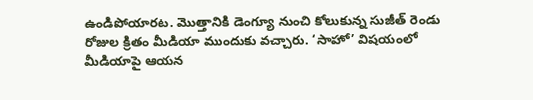ఉండిపోయారట. మొత్తానికి డెంగ్యూ నుంచి కోలుకున్న సుజీత్ రెండు రోజుల క్రితం మీడియా ముందుకు వచ్చారు. ‘సాహో’ విషయంలో మీడియాపై ఆయన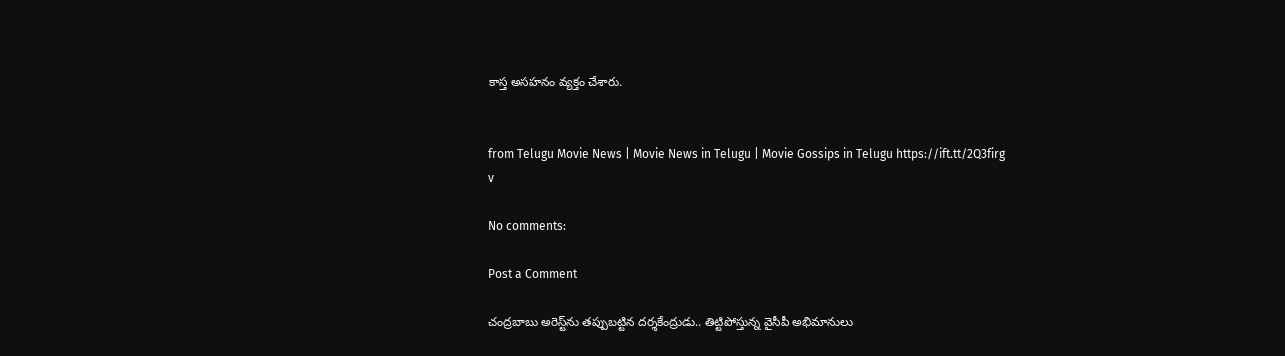కాస్త అసహనం వ్యక్తం చేశారు.


from Telugu Movie News | Movie News in Telugu | Movie Gossips in Telugu https://ift.tt/2Q3firg
v

No comments:

Post a Comment

చంద్రబాబు అరెస్ట్‌ను తప్పుబట్టిన దర్శకేంద్రుడు.. తిట్టిపోస్తున్న వైసీపీ అభిమానులు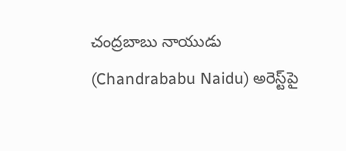చంద్రబాబు నాయుడు (Chandrababu Naidu) అరెస్ట్‌పై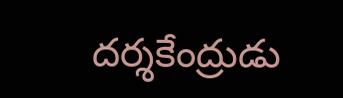దర్శకేంద్రుడు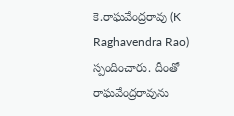కె.రాఘవేంద్రరావు (K Raghavendra Rao) స్పందించారు. దీంతో రాఘవేంద్రరావును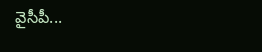వైసీపీ...